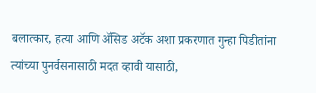बलात्कार, हत्या आणि ॲसिड अटॅक अशा प्रकरणात गुन्हा पिडीतांना त्यांच्या पुनर्वसनासाठी मदत व्हावी यासाठी,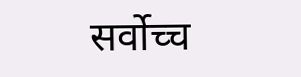सर्वोच्च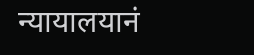न्यायालयानं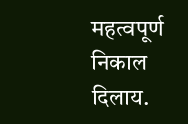महत्वपूर्ण निकाल दिलाय.